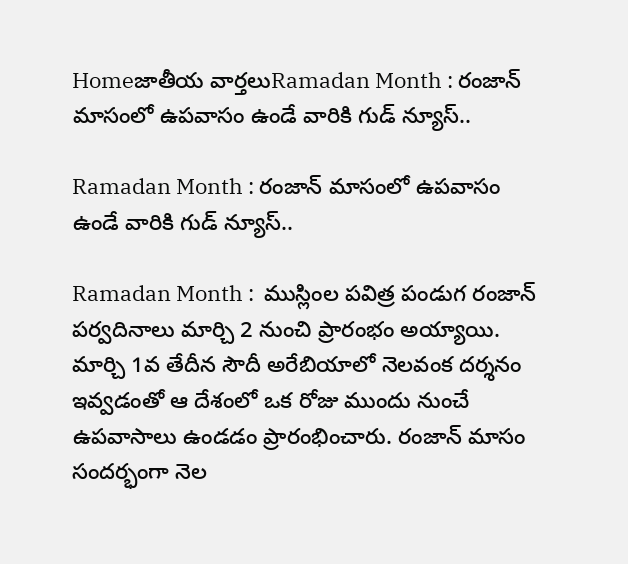Homeజాతీయ వార్తలుRamadan Month : రంజాన్ మాసంలో ఉపవాసం ఉండే వారికి గుడ్ న్యూస్..

Ramadan Month : రంజాన్ మాసంలో ఉపవాసం ఉండే వారికి గుడ్ న్యూస్..

Ramadan Month :  ముస్లింల పవిత్ర పండుగ రంజాన్ పర్వదినాలు మార్చి 2 నుంచి ప్రారంభం అయ్యాయి. మార్చి 1వ తేదీన సౌదీ అరేబియాలో నెలవంక దర్శనం ఇవ్వడంతో ఆ దేశంలో ఒక రోజు ముందు నుంచే ఉపవాసాలు ఉండడం ప్రారంభించారు. రంజాన్ మాసం సందర్భంగా నెల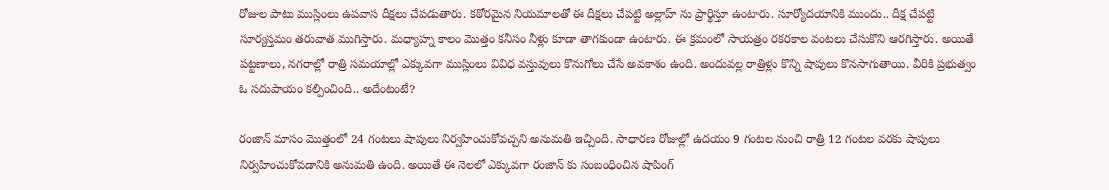రోజుల పాటు ముస్లింలు ఉపవాస దీక్షలు చేపడుతారు. కఠోరమైన నియమాలతో ఈ దీక్షలు చేపట్టి అల్లాహ్ ను ప్రార్థిస్తూ ఉంటారు. సూర్యోదయానికి ముందు.. దీక్ష చేపట్టి సూర్యస్తమం తరువాత ముగిస్తారు. మధ్యాహ్న కాలం మొత్తం కనీసం నీళ్లు కూడా తాగకుండా ఉంటారు. ఈ క్రమంలో సాయత్రం రకరకాల వంటలు చేసుకొని ఆరగిస్తారు. అయితే పట్టణాలు, నగరాల్లో రాత్రి సమయాల్లో ఎక్కువగా ముస్లింలు వివిధ వస్తువులు కొనుగోలు చేసే అవకాశం ఉంది. అందువల్ల రాత్రిళ్లు కొన్ని షాపులు కొనసాగుతాయి. వీరికి ప్రభుత్వం ఓ సదుపాయం కల్పించింది.. అదేంటంటే?

రంజాన్ మాసం మొత్తంలో 24 గంటలు షాపులు నిర్వహించుకోవచ్చని అనుమతి ఇచ్చింది. సాధారణ రోజుల్లో ఉదయం 9 గంటల నుంచి రాత్రి 12 గంటల వరకు షాపులు నిర్వహించుకోవడానికి అనుమతి ఉంది. అయితే ఈ నెలలో ఎక్కువగా రంజాన్ కు సంబంధించిన షాపింగ్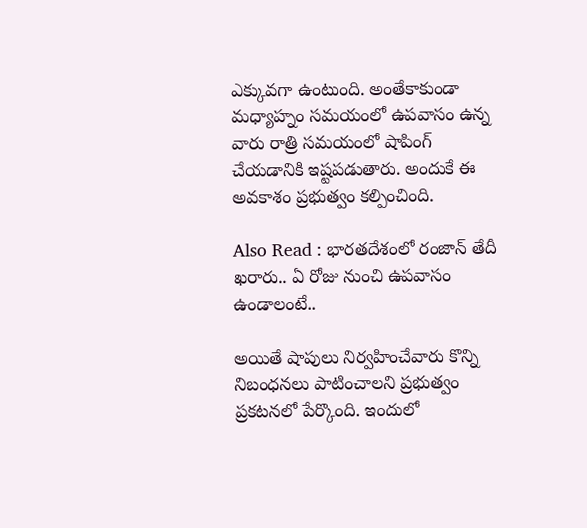ఎక్కువగా ఉంటుంది. అంతేకాకుండా మధ్యాహ్నం సమయంలో ఉపవాసం ఉన్న వారు రాత్రి సమయంలో షాపింగ్ చేయడానికి ఇష్టపడుతారు. అందుకే ఈ అవకాశం ప్రభుత్వం కల్పించింది.

Also Read : భారతదేశంలో రంజాన్‌ తేదీ ఖరారు.. ఏ రోజు నుంచి ఉపవాసం ఉండాలంటే..

అయితే షాపులు నిర్వహించేవారు కొన్ని నిబంధనలు పాటించాలని ప్రభుత్వం ప్రకటనలో పేర్కొంది. ఇందులో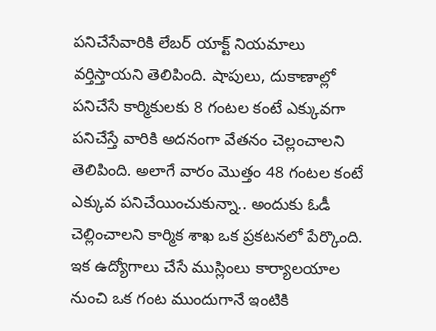పనిచేసేవారికి లేబర్ యాక్ట్ నియమాలు వర్తిస్తాయని తెలిపింది. షాపులు, దుకాణాల్లో పనిచేసే కార్మికులకు 8 గంటల కంటే ఎక్కువగా పనిచేస్తే వారికి అదనంగా వేతనం చెల్లంచాలని తెలిపింది. అలాగే వారం మొత్తం 48 గంటల కంటే ఎక్కువ పనిచేయించుకున్నా.. అందుకు ఓడీ చెల్లించాలని కార్మిక శాఖ ఒక ప్రకటనలో పేర్కొంది. ఇక ఉద్యోగాలు చేసే ముస్లింలు కార్యాలయాల నుంచి ఒక గంట ముందుగానే ఇంటికి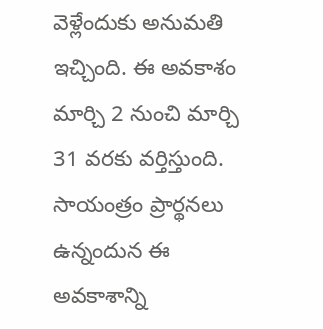వెళ్లేందుకు అనుమతి ఇచ్చింది. ఈ అవకాశం మార్చి 2 నుంచి మార్చి 31 వరకు వర్తిస్తుంది. సాయంత్రం ప్రార్థనలు ఉన్నందున ఈ అవకాశాన్ని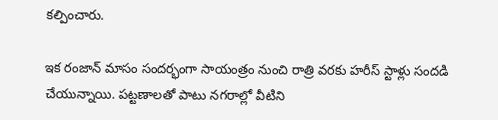కల్పించారు.

ఇక రంజాన్ మాసం సందర్భంగా సాయంత్రం నుంచి రాత్రి వరకు హరీస్ స్టాళ్లు సందడి చేయున్నాయి. పట్టణాలతో పాటు నగరాల్లో వీటిని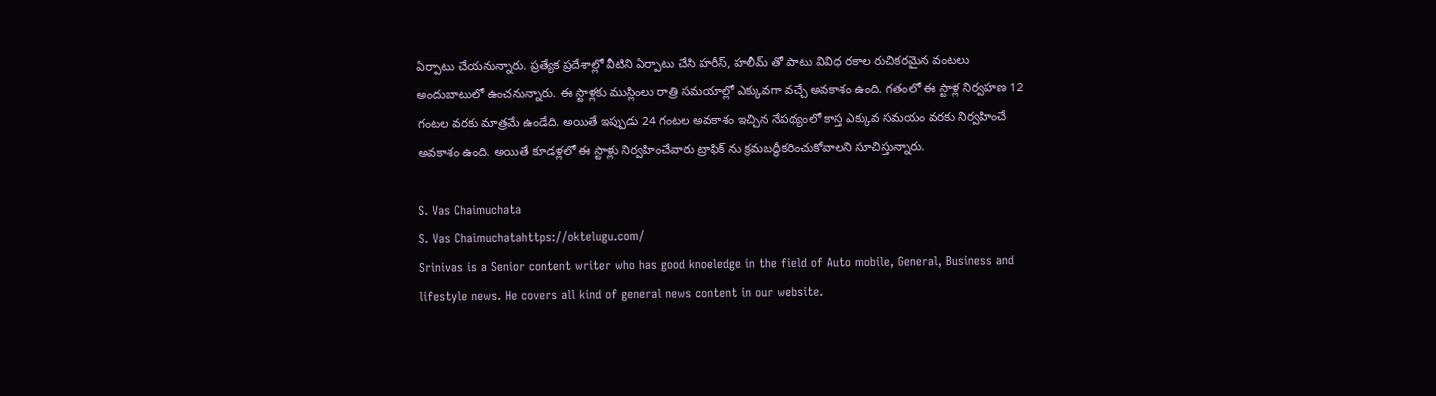ఏర్పాటు చేయనున్నారు. ప్రత్యేక ప్రదేశాల్లో వీటిని ఏర్పాటు చేసి హరీస్, హలీమ్ తో పాటు వివిధ రకాల రుచికరమైన వంటలు అందుబాటులో ఉంచనున్నారు. ఈ స్టాళ్లకు ముస్లింలు రాత్రి సమయాల్లో ఎక్కువగా వచ్చే అవకాశం ఉంది. గతంలో ఈ స్టాళ్ల నిర్వహణ 12 గంటల వరకు మాత్రమే ఉండేది. అయితే ఇప్పుడు 24 గంటల అవకాశం ఇచ్చిన నేపథ్యంలో కాస్త ఎక్కువ సమయం వరకు నిర్వహించే అవకాశం ఉంది. అయితే కూడళ్లలో ఈ స్టాళ్లు నిర్వహించేవారు ట్రాఫిక్ ను క్రమబద్ధీకరించుకోవాలని సూచిస్తున్నారు.

S. Vas Chaimuchata
S. Vas Chaimuchatahttps://oktelugu.com/
Srinivas is a Senior content writer who has good knoeledge in the field of Auto mobile, General, Business and lifestyle news. He covers all kind of general news content in our website.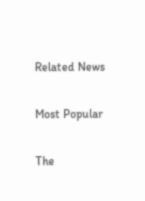Related News

Most Popular

The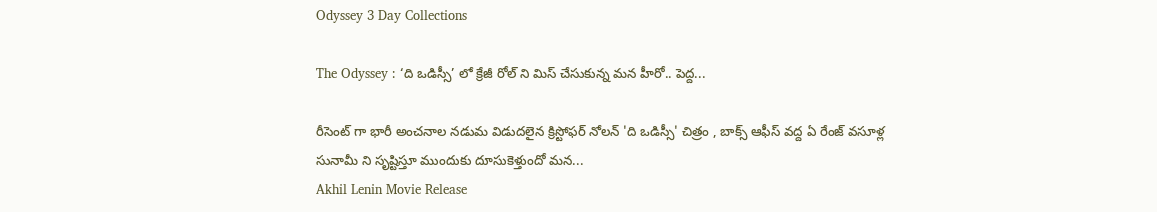Odyssey 3 Day Collections

The Odyssey : ‘ది ఒడిస్సీ’ లో క్రేజీ రోల్ ని మిస్ చేసుకున్న మన హీరో.. పెద్ద...

రీసెంట్ గా భారీ అంచనాల నడుమ విడుదలైన క్రిస్టోఫర్ నోలన్ 'ది ఒడిస్సీ' చిత్రం , బాక్స్ ఆఫీస్ వద్ద ఏ రేంజ్ వసూళ్ల సునామీ ని సృష్టిస్తూ ముందుకు దూసుకెళ్తుందో మన...
Akhil Lenin Movie Release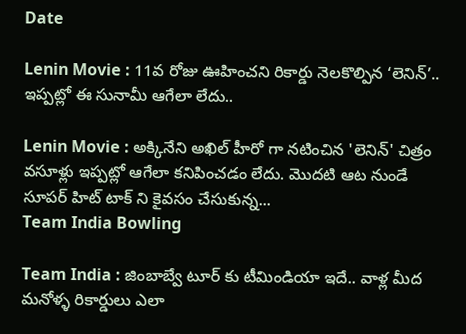Date

Lenin Movie : 11వ రోజు ఊహించని రికార్డు నెలకొల్పిన ‘లెనిన్’.. ఇప్పట్లో ఈ సునామీ ఆగేలా లేదు..

Lenin Movie : అక్కినేని అఖిల్ హీరో గా నటించిన 'లెనిన్' చిత్రం వసూళ్లు ఇప్పట్లో ఆగేలా కనిపించడం లేదు. మొదటి ఆట నుండే సూపర్ హిట్ టాక్ ని కైవసం చేసుకున్న...
Team India Bowling

Team India : జింబాబ్వే టూర్ కు టీమిండియా ఇదే.. వాళ్ల మీద మనోళ్ళ రికార్డులు ఎలా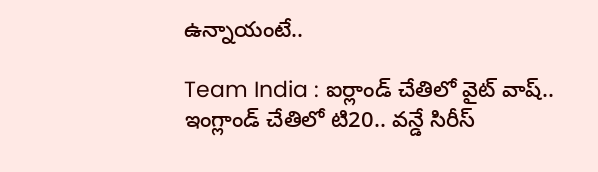ఉన్నాయంటే..

Team India : ఐర్లాండ్ చేతిలో వైట్ వాష్.. ఇంగ్లాండ్ చేతిలో టి20.. వన్డే సిరీస్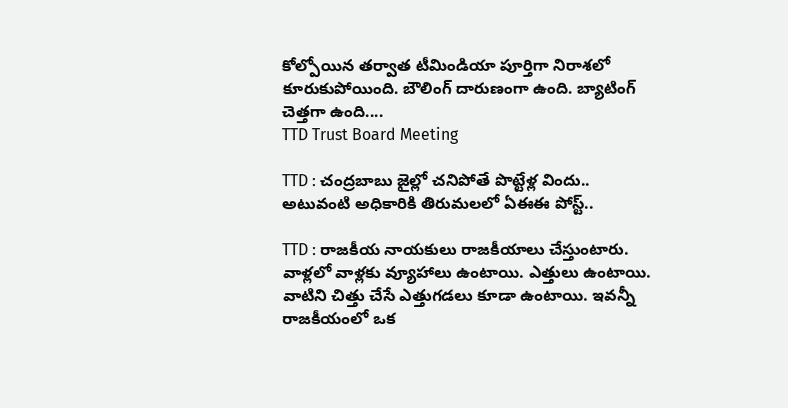కోల్పోయిన తర్వాత టీమిండియా పూర్తిగా నిరాశలో కూరుకుపోయింది. బౌలింగ్ దారుణంగా ఉంది. బ్యాటింగ్ చెత్తగా ఉంది....
TTD Trust Board Meeting

TTD : చంద్రబాబు జైల్లో చనిపోతే పొట్టేళ్ల విందు.. అటువంటి అధికారికి తిరుమలలో ఏఈఈ పోస్ట్..

TTD : రాజకీయ నాయకులు రాజకీయాలు చేస్తుంటారు. వాళ్లలో వాళ్లకు వ్యూహాలు ఉంటాయి. ఎత్తులు ఉంటాయి. వాటిని చిత్తు చేసే ఎత్తుగడలు కూడా ఉంటాయి. ఇవన్నీ రాజకీయంలో ఒక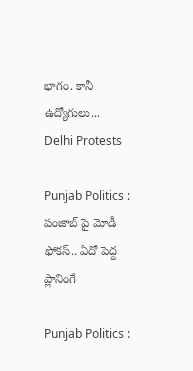భాగం. కానీ ఉద్యోగులు...
Delhi Protests

Punjab Politics : పంజాబ్ పై మోడీ ఫోకస్.. ఏదో పెద్ద ప్లానింగే

Punjab Politics :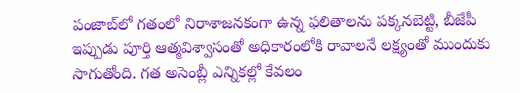పంజాబ్‌లో గతంలో నిరాశాజనకంగా ఉన్న ఫలితాలను పక్కనబెట్టి, బీజేపీ ఇప్పుడు పూర్తి ఆత్మవిశ్వాసంతో అధికారంలోకి రావాలనే లక్ష్యంతో ముందుకు సాగుతోంది. గత అసెంబ్లీ ఎన్నికల్లో కేవలం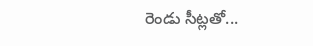రెండు సీట్లతో...